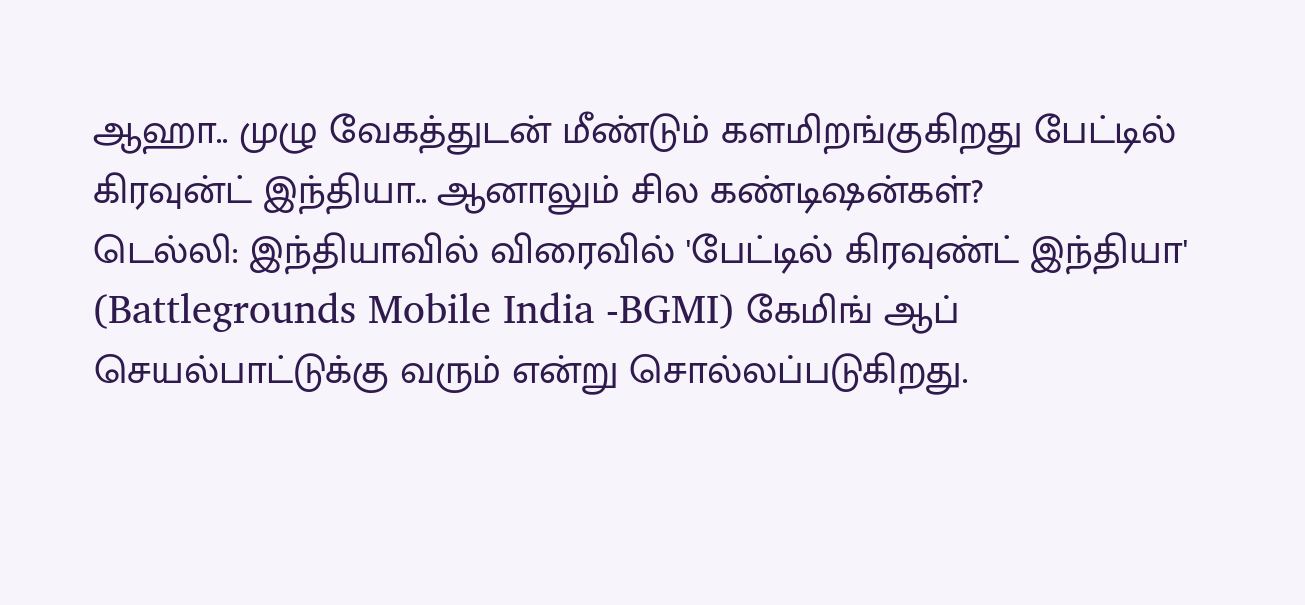ஆஹா.. முழு வேகத்துடன் மீண்டும் களமிறங்குகிறது பேட்டில் கிரவுன்ட் இந்தியா.. ஆனாலும் சில கண்டிஷன்கள்?
டெல்லி: இந்தியாவில் விரைவில் 'பேட்டில் கிரவுண்ட் இந்தியா' (Battlegrounds Mobile India -BGMI) கேமிங் ஆப் செயல்பாட்டுக்கு வரும் என்று சொல்லப்படுகிறது.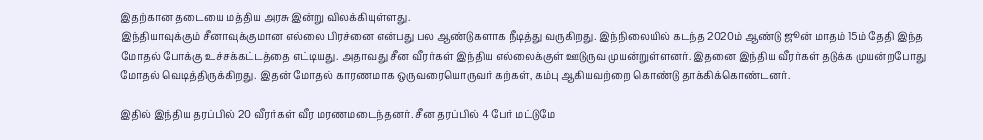இதற்கான தடையை மத்திய அரசு இன்று விலக்கியுள்ளது.
இந்தியாவுக்கும் சீனாவுக்குமான எல்லை பிரச்னை என்பது பல ஆண்டுகளாக நீடித்து வருகிறது. இந்நிலையில் கடந்த 2020ம் ஆண்டு ஜூன் மாதம் 15ம் தேதி இந்த மோதல் போக்கு உச்சக்கட்டத்தை எட்டியது. அதாவது சீன வீரர்கள் இந்திய எல்லைக்குள் ஊடுருவ முயன்றுள்ளனர். இதனை இந்திய வீரர்கள் தடுக்க முயன்றபோது மோதல் வெடித்திருக்கிறது. இதன் மோதல் காரணமாக ஒருவரையொருவர் கற்கள், கம்பு ஆகியவற்றை கொண்டு தாக்கிக்கொண்டனர்.

இதில் இந்திய தரப்பில் 20 வீரர்கள் வீர மரணமடைந்தனர். சீன தரப்பில் 4 பேர் மட்டுமே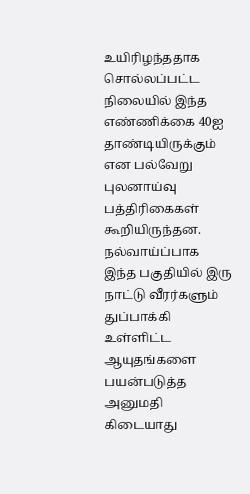உயிரிழந்ததாக சொல்லப்பட்ட நிலையில் இந்த எண்ணிக்கை 40ஐ தாண்டியிருக்கும் என பல்வேறு புலனாய்வு பத்திரிகைகள் கூறியிருந்தன. நல்வாய்ப்பாக இந்த பகுதியில் இரு நாட்டு வீரர்களும் துப்பாக்கி உள்ளிட்ட ஆயுதங்களை பயன்படுத்த அனுமதி கிடையாது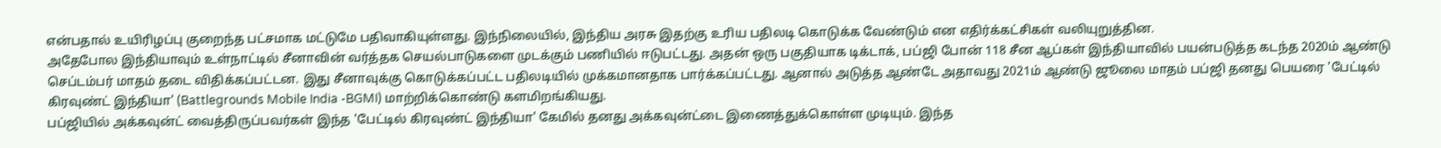என்பதால் உயிரிழப்பு குறைந்த பட்சமாக மட்டுமே பதிவாகியுள்ளது. இந்நிலையில், இந்திய அரசு இதற்கு உரிய பதிலடி கொடுக்க வேண்டும் என எதிர்க்கட்சிகள் வலியுறுத்தின.
அதேபோல இந்தியாவும் உள்நாட்டில் சீனாவின் வர்த்தக செயல்பாடுகளை முடக்கும் பணியில் ஈடுபட்டது. அதன் ஒரு பகுதியாக டிக்டாக், பப்ஜி போன் 118 சீன ஆப்கள் இந்தியாவில் பயன்படுத்த கடந்த 2020ம் ஆண்டு செப்டம்பர் மாதம் தடை விதிக்கப்பட்டன. இது சீனாவுக்கு கொடுக்கப்பட்ட பதிலடியில் முக்கமானதாக பார்க்கப்பட்டது. ஆனால் அடுத்த ஆண்டே அதாவது 2021ம் ஆண்டு ஜூலை மாதம் பப்ஜி தனது பெயரை 'பேட்டில் கிரவுண்ட் இந்தியா' (Battlegrounds Mobile India -BGMI) மாற்றிக்கொண்டு களமிறங்கியது.
பப்ஜியில் அக்கவுன்ட் வைத்திருப்பவர்கள் இந்த 'பேட்டில் கிரவுண்ட் இந்தியா' கேமில் தனது அக்கவுன்ட்டை இணைத்துக்கொள்ள முடியும். இந்த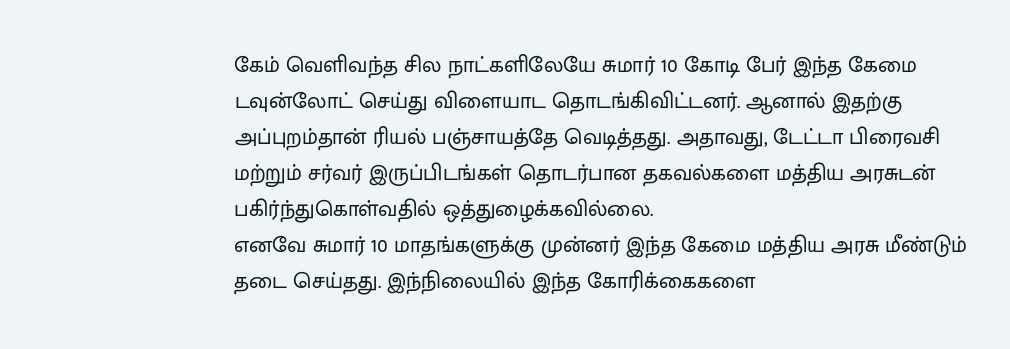கேம் வெளிவந்த சில நாட்களிலேயே சுமார் 10 கோடி பேர் இந்த கேமை டவுன்லோட் செய்து விளையாட தொடங்கிவிட்டனர். ஆனால் இதற்கு அப்புறம்தான் ரியல் பஞ்சாயத்தே வெடித்தது. அதாவது, டேட்டா பிரைவசி மற்றும் சர்வர் இருப்பிடங்கள் தொடர்பான தகவல்களை மத்திய அரசுடன் பகிர்ந்துகொள்வதில் ஒத்துழைக்கவில்லை.
எனவே சுமார் 10 மாதங்களுக்கு முன்னர் இந்த கேமை மத்திய அரசு மீண்டும் தடை செய்தது. இந்நிலையில் இந்த கோரிக்கைகளை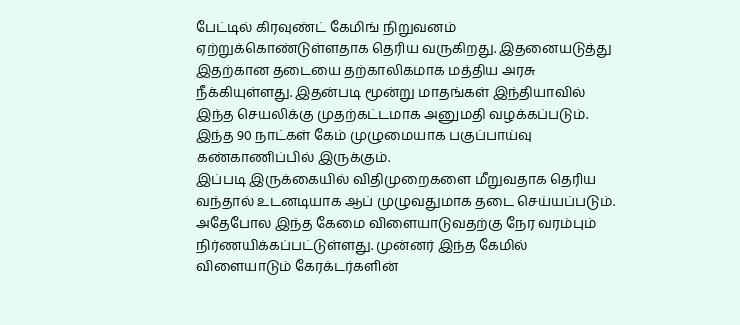பேட்டில் கிரவுண்ட் கேமிங் நிறுவனம் ஏற்றுக்கொண்டுள்ளதாக தெரிய வருகிறது. இதனையடுத்து இதற்கான தடையை தற்காலிகமாக மத்திய அரசு நீக்கியுள்ளது. இதன்படி மூன்று மாதங்கள் இந்தியாவில் இந்த செயலிக்கு முதற்கட்டமாக அனுமதி வழக்கப்படும். இந்த 90 நாட்கள் கேம் முழுமையாக பகுப்பாய்வு கண்காணிப்பில் இருக்கும்.
இப்படி இருக்கையில் விதிமுறைகளை மீறுவதாக தெரிய வந்தால் உடனடியாக ஆப் முழுவதுமாக தடை செய்யப்படும். அதேபோல இந்த கேமை விளையாடுவதற்கு நேர வரம்பும் நிர்ணயிக்கப்பட்டுள்ளது. முன்னர் இந்த கேமில் விளையாடும் கேரக்டர்களின்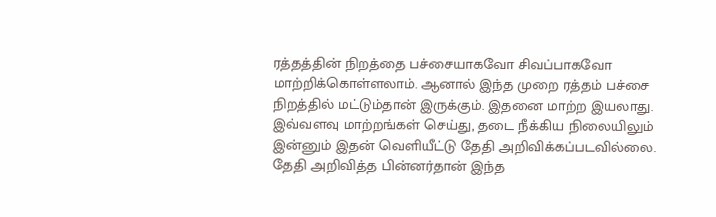ரத்தத்தின் நிறத்தை பச்சையாகவோ சிவப்பாகவோ மாற்றிக்கொள்ளலாம். ஆனால் இந்த முறை ரத்தம் பச்சை நிறத்தில் மட்டும்தான் இருக்கும். இதனை மாற்ற இயலாது. இவ்வளவு மாற்றங்கள் செய்து, தடை நீக்கிய நிலையிலும் இன்னும் இதன் வெளியீட்டு தேதி அறிவிக்கப்படவில்லை.
தேதி அறிவித்த பின்னர்தான் இந்த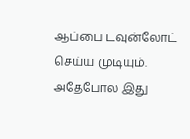ஆப்பை டவுன்லோட் செய்ய முடியும். அதேபோல இது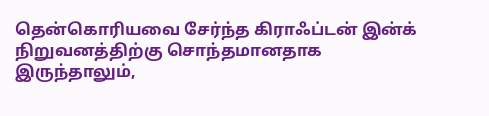தென்கொரியவை சேர்ந்த கிராஃப்டன் இன்க் நிறுவனத்திற்கு சொந்தமானதாக இருந்தாலும்,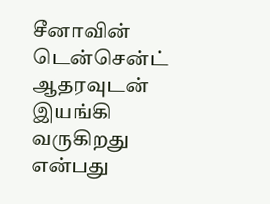சீனாவின் டென்சென்ட் ஆதரவுடன் இயங்கி வருகிறது என்பது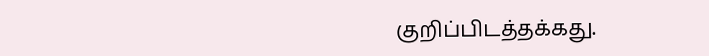குறிப்பிடத்தக்கது.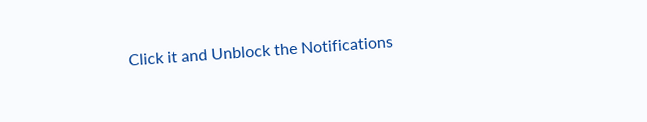Click it and Unblock the Notifications